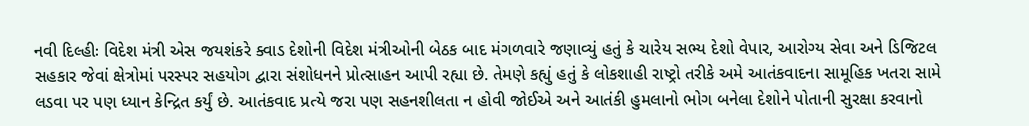નવી દિલ્હીઃ વિદેશ મંત્રી એસ જયશંકરે ક્વાડ દેશોની વિદેશ મંત્રીઓની બેઠક બાદ મંગળવારે જણાવ્યું હતું કે ચારેય સભ્ય દેશો વેપાર, આરોગ્ય સેવા અને ડિજિટલ સહકાર જેવાં ક્ષેત્રોમાં પરસ્પર સહયોગ દ્વારા સંશોધનને પ્રોત્સાહન આપી રહ્યા છે. તેમણે કહ્યું હતું કે લોકશાહી રાષ્ટ્રો તરીકે અમે આતંકવાદના સામૂહિક ખતરા સામે લડવા પર પણ ધ્યાન કેન્દ્રિત કર્યું છે. આતંકવાદ પ્રત્યે જરા પણ સહનશીલતા ન હોવી જોઈએ અને આતંકી હુમલાનો ભોગ બનેલા દેશોને પોતાની સુરક્ષા કરવાનો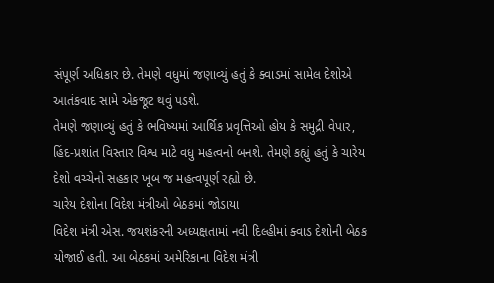સંપૂર્ણ અધિકાર છે. તેમણે વધુમાં જણાવ્યું હતું કે ક્વાડમાં સામેલ દેશોએ આતંકવાદ સામે એકજૂટ થવું પડશે.
તેમણે જણાવ્યું હતું કે ભવિષ્યમાં આર્થિક પ્રવૃત્તિઓ હોય કે સમુદ્રી વેપાર, હિંદ-પ્રશાંત વિસ્તાર વિશ્વ માટે વધુ મહત્વનો બનશે. તેમણે કહ્યું હતું કે ચારેય દેશો વચ્ચેનો સહકાર ખૂબ જ મહત્વપૂર્ણ રહ્યો છે.
ચારેય દેશોના વિદેશ મંત્રીઓ બેઠકમાં જોડાયા
વિદેશ મંત્રી એસ. જયશંકરની અધ્યક્ષતામાં નવી દિલ્હીમાં ક્વાડ દેશોની બેઠક યોજાઈ હતી. આ બેઠકમાં અમેરિકાના વિદેશ મંત્રી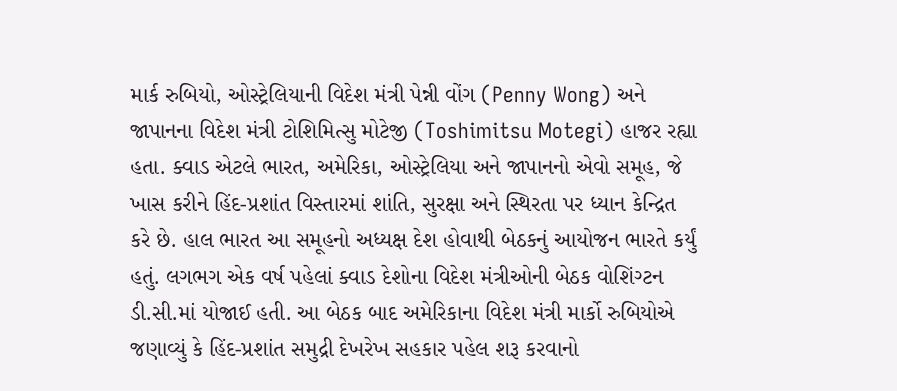માર્ક રુબિયો, ઓસ્ટ્રેલિયાની વિદેશ મંત્રી પેન્ની વોંગ (Penny Wong) અને જાપાનના વિદેશ મંત્રી ટોશિમિત્સુ મોટેજી (Toshimitsu Motegi) હાજર રહ્યા હતા. ક્વાડ એટલે ભારત, અમેરિકા, ઓસ્ટ્રેલિયા અને જાપાનનો એવો સમૂહ, જે ખાસ કરીને હિંદ-પ્રશાંત વિસ્તારમાં શાંતિ, સુરક્ષા અને સ્થિરતા પર ધ્યાન કેન્દ્રિત કરે છે. હાલ ભારત આ સમૂહનો અધ્યક્ષ દેશ હોવાથી બેઠકનું આયોજન ભારતે કર્યું હતું. લગભગ એક વર્ષ પહેલાં ક્વાડ દેશોના વિદેશ મંત્રીઓની બેઠક વોશિંગ્ટન ડી.સી.માં યોજાઈ હતી. આ બેઠક બાદ અમેરિકાના વિદેશ મંત્રી માર્કો રુબિયોએ જણાવ્યું કે હિંદ-પ્રશાંત સમુદ્રી દેખરેખ સહકાર પહેલ શરૂ કરવાનો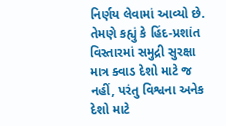નિર્ણય લેવામાં આવ્યો છે. તેમણે કહ્યું કે હિંદ-પ્રશાંત વિસ્તારમાં સમુદ્રી સુરક્ષા માત્ર ક્વાડ દેશો માટે જ નહીં, પરંતુ વિશ્વના અનેક દેશો માટે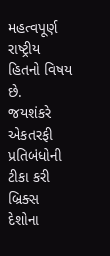મહત્વપૂર્ણ રાષ્ટ્રીય હિતનો વિષય છે.
જયશંકરે એકતરફી પ્રતિબંધોની ટીકા કરી
બ્રિક્સ દેશોના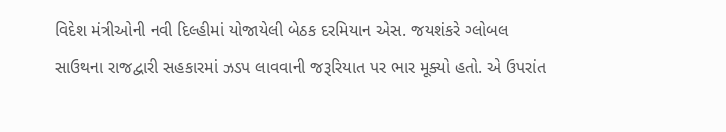વિદેશ મંત્રીઓની નવી દિલ્હીમાં યોજાયેલી બેઠક દરમિયાન એસ. જયશંકરે ગ્લોબલ સાઉથના રાજદ્વારી સહકારમાં ઝડપ લાવવાની જરૂરિયાત પર ભાર મૂક્યો હતો. એ ઉપરાંત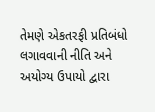તેમણે એકતરફી પ્રતિબંધો લગાવવાની નીતિ અને અયોગ્ય ઉપાયો દ્વારા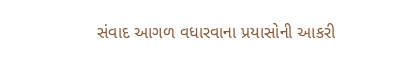સંવાદ આગળ વધારવાના પ્રયાસોની આકરી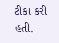ટીકા કરી હતી.